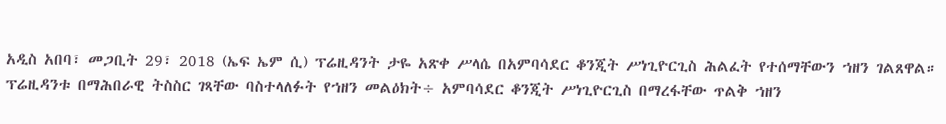አዲስ አበባ፣ መጋቢት 29፣ 2018 (ኤፍ ኤም ሲ) ፕሬዚዳንት ታዬ አጽቀ ሥላሴ በአምባሳደር ቆንጂት ሥነጊዮርጊስ ሕልፈት የተሰማቸውን ኀዘን ገልጸዋል።
ፕሬዚዳንቱ በማሕበራዊ ትስስር ገጻቸው ባስተላለፉት የኀዘን መልዕክት÷ አምባሳደር ቆንጂት ሥነጊዮርጊስ በማረፋቸው ጥልቅ ኀዘን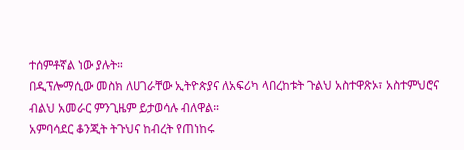ተሰምቶኛል ነው ያሉት።
በዲፕሎማሲው መስክ ለሀገራቸው ኢትዮጵያና ለአፍሪካ ላበረከቱት ጉልህ አስተዋጽኦ፣ አስተምህሮና ብልህ አመራር ምንጊዜም ይታወሳሉ ብለዋል።
አምባሳደር ቆንጂት ትጉህና ከብረት የጠነከሩ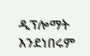ዲፕሎማት እንደነበሩም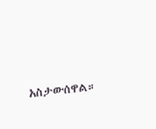አስታውሰዋል።